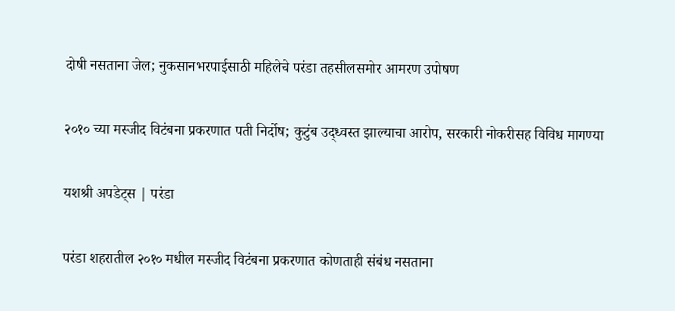दोषी नसताना जेल; नुकसानभरपाईसाठी महिलेचे परंडा तहसीलसमोर आमरण उपोषण

२०१० च्या मस्जीद विटंबना प्रकरणात पती निर्दोष; कुटुंब उद्ध्वस्त झाल्याचा आरोप, सरकारी नोकरीसह विविध मागण्या

यशश्री अपडेट्स | परंडा

परंडा शहरातील २०१० मधील मस्जीद विटंबना प्रकरणात कोणताही संबंध नसताना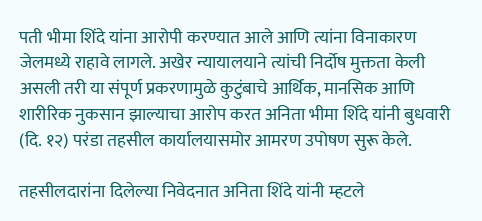पती भीमा शिंदे यांना आरोपी करण्यात आले आणि त्यांना विनाकारण जेलमध्ये राहावे लागले. अखेर न्यायालयाने त्यांची निर्दोष मुक्तता केली असली तरी या संपूर्ण प्रकरणामुळे कुटुंबाचे आर्थिक, मानसिक आणि शारीरिक नुकसान झाल्याचा आरोप करत अनिता भीमा शिंदे यांनी बुधवारी (दि. १२) परंडा तहसील कार्यालयासमोर आमरण उपोषण सुरू केले.

तहसीलदारांना दिलेल्या निवेदनात अनिता शिंदे यांनी म्हटले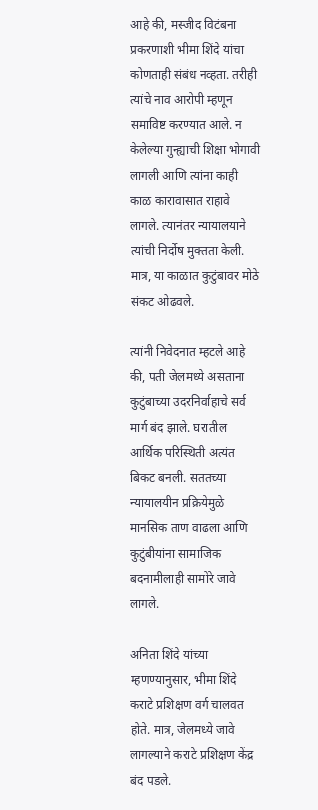आहे की, मस्जीद विटंबना प्रकरणाशी भीमा शिंदे यांचा कोणताही संबंध नव्हता. तरीही त्यांचे नाव आरोपी म्हणून समाविष्ट करण्यात आले. न केलेल्या गुन्ह्याची शिक्षा भोगावी लागली आणि त्यांना काही काळ कारावासात राहावे लागले. त्यानंतर न्यायालयाने त्यांची निर्दोष मुक्तता केली. मात्र, या काळात कुटुंबावर मोठे संकट ओढवले.

त्यांनी निवेदनात म्हटले आहे की, पती जेलमध्ये असताना कुटुंबाच्या उदरनिर्वाहाचे सर्व मार्ग बंद झाले. घरातील आर्थिक परिस्थिती अत्यंत बिकट बनली. सततच्या न्यायालयीन प्रक्रियेमुळे मानसिक ताण वाढला आणि कुटुंबीयांना सामाजिक बदनामीलाही सामोरे जावे लागले.

अनिता शिंदे यांच्या म्हणण्यानुसार, भीमा शिंदे कराटे प्रशिक्षण वर्ग चालवत होते. मात्र, जेलमध्ये जावे लागल्याने कराटे प्रशिक्षण केंद्र बंद पडले.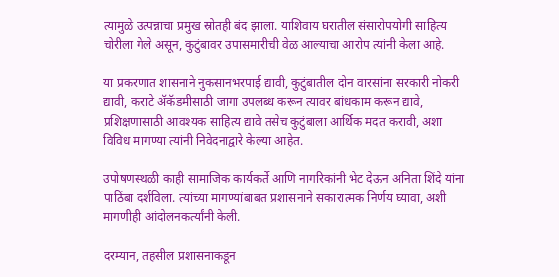त्यामुळे उत्पन्नाचा प्रमुख स्रोतही बंद झाला. याशिवाय घरातील संसारोपयोगी साहित्य चोरीला गेले असून, कुटुंबावर उपासमारीची वेळ आल्याचा आरोप त्यांनी केला आहे.

या प्रकरणात शासनाने नुकसानभरपाई द्यावी, कुटुंबातील दोन वारसांना सरकारी नोकरी द्यावी, कराटे ॲकॅडमीसाठी जागा उपलब्ध करून त्यावर बांधकाम करून द्यावे, प्रशिक्षणासाठी आवश्यक साहित्य द्यावे तसेच कुटुंबाला आर्थिक मदत करावी, अशा विविध मागण्या त्यांनी निवेदनाद्वारे केल्या आहेत.

उपोषणस्थळी काही सामाजिक कार्यकर्ते आणि नागरिकांनी भेट देऊन अनिता शिंदे यांना पाठिंबा दर्शविला. त्यांच्या मागण्यांबाबत प्रशासनाने सकारात्मक निर्णय घ्यावा, अशी मागणीही आंदोलनकर्त्यांनी केली.

दरम्यान, तहसील प्रशासनाकडून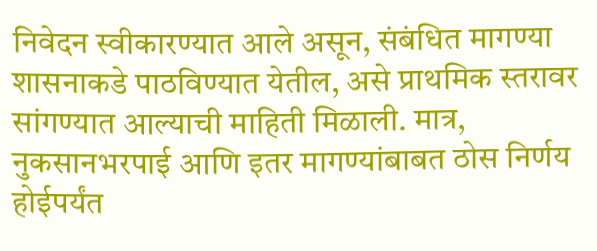निवेदन स्वीकारण्यात आले असून, संबंधित मागण्या शासनाकडे पाठविण्यात येतील, असे प्राथमिक स्तरावर सांगण्यात आल्याची माहिती मिळाली. मात्र, नुकसानभरपाई आणि इतर मागण्यांबाबत ठोस निर्णय होईपर्यंत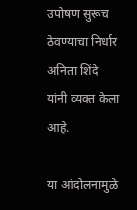उपोषण सुरूच ठेवण्याचा निर्धार अनिता शिंदे यांनी व्यक्त केला आहे.

या आंदोलनामुळे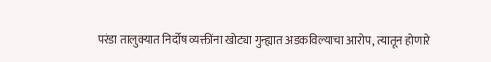परंडा तालुक्यात निर्दोष व्यक्तींना खोट्या गुन्ह्यात अडकविल्याचा आरोप, त्यातून होणारे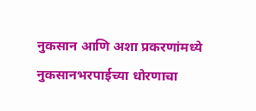नुकसान आणि अशा प्रकरणांमध्ये नुकसानभरपाईच्या धोरणाचा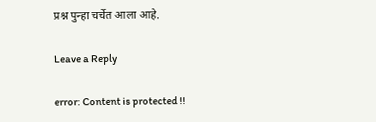प्रश्न पुन्हा चर्चेत आला आहे.

Leave a Reply

error: Content is protected !!